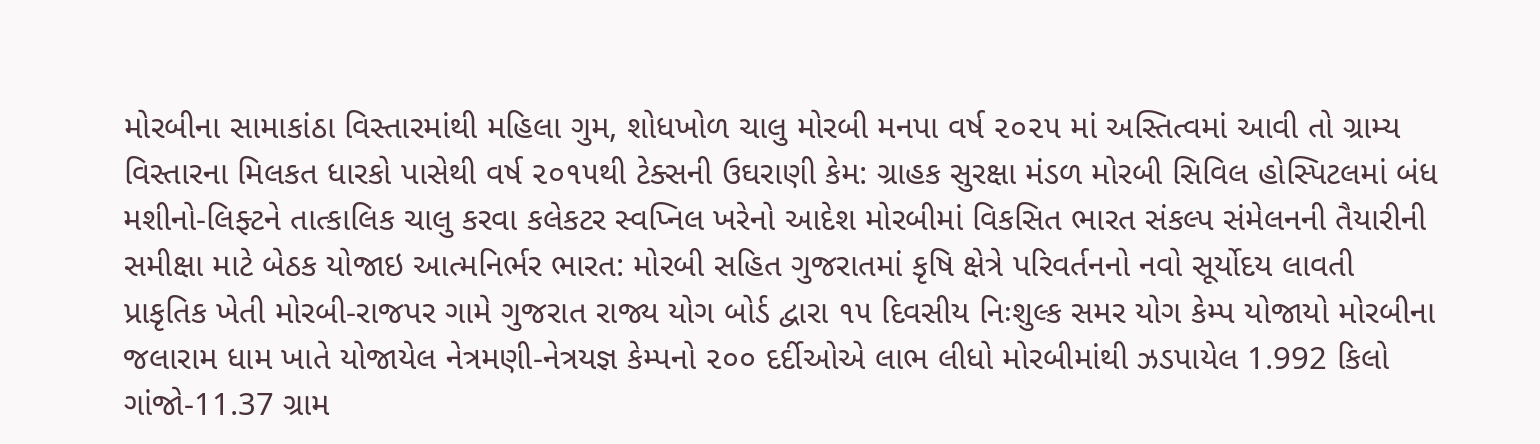મોરબીના સામાકાંઠા વિસ્તારમાંથી મહિલા ગુમ, શોધખોળ ચાલુ મોરબી મનપા વર્ષ ૨૦૨૫ માં અસ્તિત્વમાં આવી તો ગ્રામ્ય વિસ્તારના મિલકત ધારકો પાસેથી વર્ષ ૨૦૧૫થી ટેક્સની ઉઘરાણી કેમ: ગ્રાહક સુરક્ષા મંડળ મોરબી સિવિલ હોસ્પિટલમાં બંધ મશીનો-લિફ્ટને તાત્કાલિક ચાલુ કરવા કલેકટર સ્વપ્નિલ ખરેનો આદેશ મોરબીમાં વિકસિત ભારત સંકલ્પ સંમેલનની તૈયારીની સમીક્ષા માટે બેઠક યોજાઇ આત્મનિર્ભર ભારત: મોરબી સહિત ગુજરાતમાં કૃષિ ક્ષેત્રે પરિવર્તનનો નવો સૂર્યોદય લાવતી પ્રાકૃતિક ખેતી મોરબી-રાજપર ગામે ગુજરાત રાજ્ય યોગ બોર્ડ દ્વારા ૧૫ દિવસીય નિઃશુલ્ક સમર યોગ કેમ્પ યોજાયો મોરબીના જલારામ ધામ ખાતે યોજાયેલ નેત્રમણી-નેત્રયજ્ઞ કેમ્પનો ૨૦૦ દર્દીઓએ લાભ લીધો મોરબીમાંથી ઝડપાયેલ 1.992 કિલો ગાંજો-11.37 ગ્રામ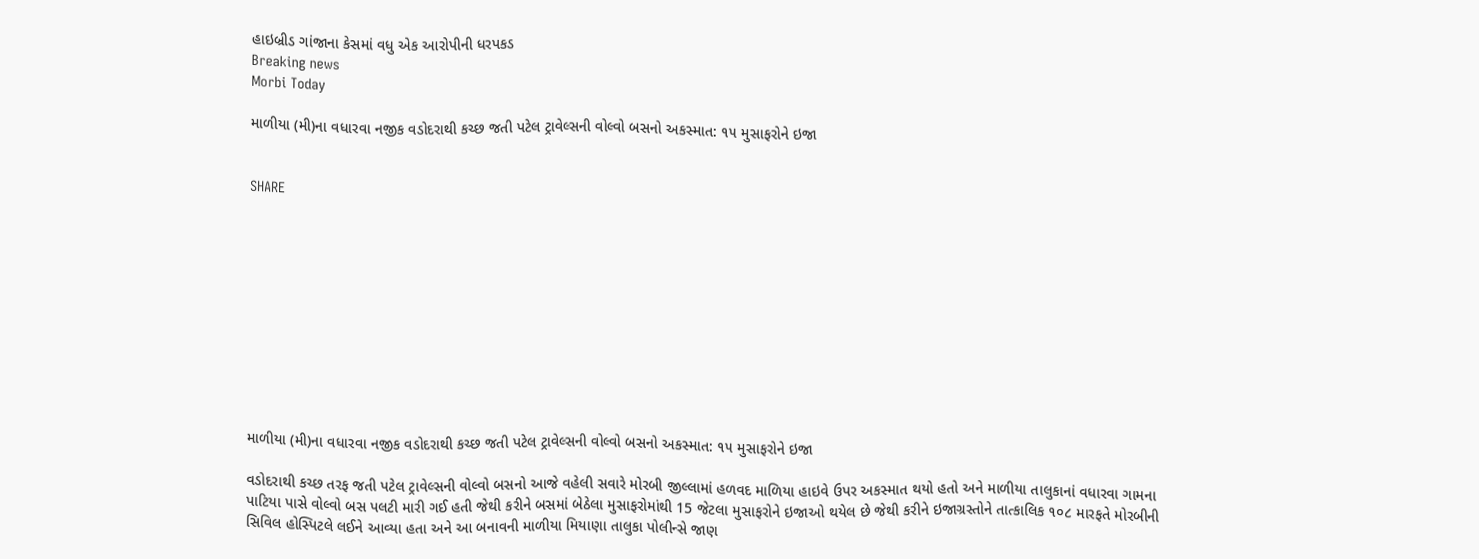હાઇબ્રીડ ગાંજાના કેસમાં વધુ એક આરોપીની ધરપકડ
Breaking news
Morbi Today

માળીયા (મી)ના વધારવા નજીક વડોદરાથી કચ્છ જતી પટેલ ટ્રાવેલ્સની વોલ્વો બસનો અકસ્માત: ૧૫ મુસાફરોને ઇજા


SHARE











માળીયા (મી)ના વધારવા નજીક વડોદરાથી કચ્છ જતી પટેલ ટ્રાવેલ્સની વોલ્વો બસનો અકસ્માત: ૧૫ મુસાફરોને ઇજા

વડોદરાથી કચ્છ તરફ જતી પટેલ ટ્રાવેલ્સની વોલ્વો બસનો આજે વહેલી સવારે મોરબી જીલ્લામાં હળવદ માળિયા હાઇવે ઉપર અકસ્માત થયો હતો અને માળીયા તાલુકાનાં વધારવા ગામના પાટિયા પાસે વોલ્વો બસ પલટી મારી ગઈ હતી જેથી કરીને બસમાં બેઠેલા મુસાફરોમાંથી 15 જેટલા મુસાફરોને ઇજાઓ થયેલ છે જેથી કરીને ઇજાગ્રસ્તોને તાત્કાલિક ૧૦૮ મારફતે મોરબીની સિવિલ હોસ્પિટલે લઈને આવ્યા હતા અને આ બનાવની માળીયા મિયાણા તાલુકા પોલીન્સે જાણ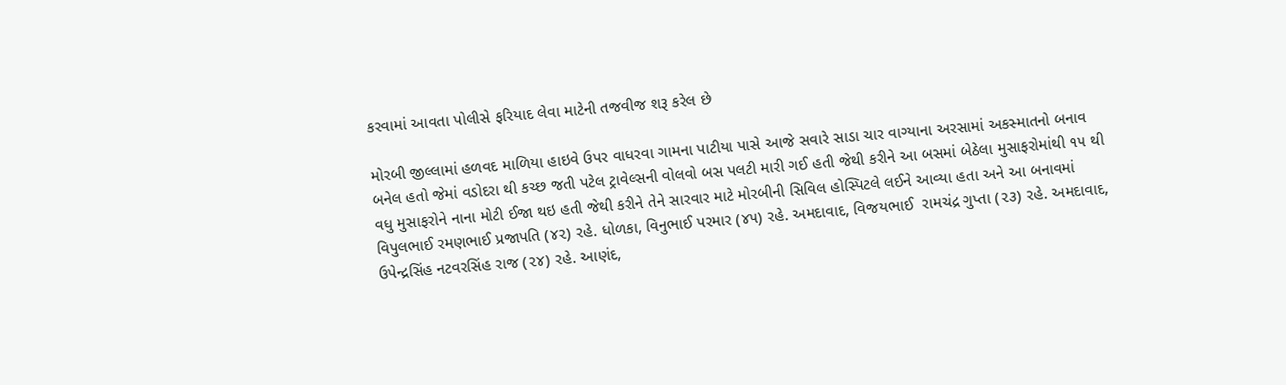કરવામાં આવતા પોલીસે ફરિયાદ લેવા માટેની તજવીજ શરૂ કરેલ છે

મોરબી જીલ્લામાં હળવદ માળિયા હાઇવે ઉપર વાધરવા ગામના પાટીયા પાસે આજે સવારે સાડા ચાર વાગ્યાના અરસામાં અકસ્માતનો બનાવ બનેલ હતો જેમાં વડોદરા થી કચ્છ જતી પટેલ ટ્રાવેલ્સની વોલવો બસ પલટી મારી ગઈ હતી જેથી કરીને આ બસમાં બેઠેલા મુસાફરોમાંથી ૧૫ થી વધુ મુસાફરોને નાના મોટી ઈજા થઇ હતી જેથી કરીને તેને સારવાર માટે મોરબીની સિવિલ હોસ્પિટલે લઈને આવ્યા હતા અને આ બનાવમાં વિપુલભાઈ રમણભાઈ પ્રજાપતિ (૪૨) રહે. ધોળકા, વિનુભાઈ પરમાર (૪૫) રહે. અમદાવાદ, વિજયભાઈ  રામચંદ્ર ગુપ્તા (૨૩) રહે. અમદાવાદ, ઉપેન્દ્રસિંહ નટવરસિંહ રાજ (૨૪) રહે. આણંદ,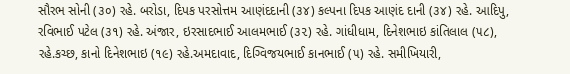સૌરભ સોની (૩૦) રહે. બરોડા, દિપક પરસોત્તમ આણંદદાની (૩૪) કલ્પના દિપક આણંદ દાની (૩૪) રહે. આદિપુ, રવિભાઈ પટેલ (૩૧) રહે. અંજાર, ઇરસાદભાઈ આલમભાઈ (૩૨) રહે. ગાંધીધામ, દિનેશભાઇ કાંતિલાલ (૫૮), રહે.કચ્છ, કાનો દિનેશભાઇ (૧૯) રહે.અમદાવાદ, દિગ્વિજયભાઈ કાનભાઈ (૫) રહે. સમીખિયારી,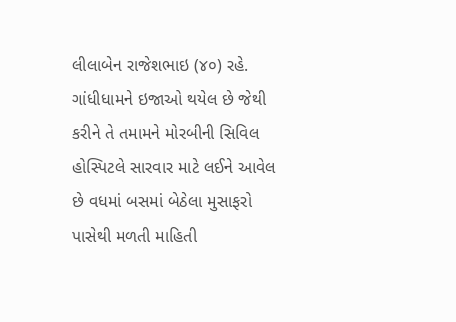લીલાબેન રાજેશભાઇ (૪૦) રહે. ગાંધીધામને ઇજાઓ થયેલ છે જેથી કરીને તે તમામને મોરબીની સિવિલ હોસ્પિટલે સારવાર માટે લઈને આવેલ છે વધમાં બસમાં બેઠેલા મુસાફરો પાસેથી મળતી માહિતી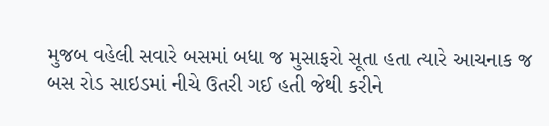મુજબ વહેલી સવારે બસમાં બધા જ મુસાફરો સૂતા હતા ત્યારે આચનાક જ બસ રોડ સાઇડમાં નીચે ઉતરી ગઈ હતી જેથી કરીને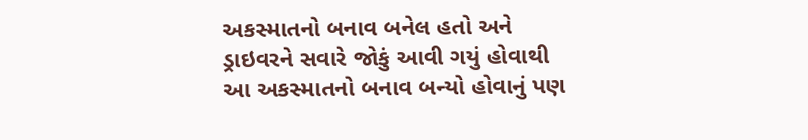અકસ્માતનો બનાવ બનેલ હતો અને ડ્રાઇવરને સવારે જોકું આવી ગયું હોવાથી આ અકસ્માતનો બનાવ બન્યો હોવાનું પણ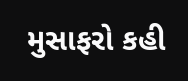મુસાફરો કહી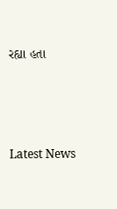રહ્યા હતા






Latest News